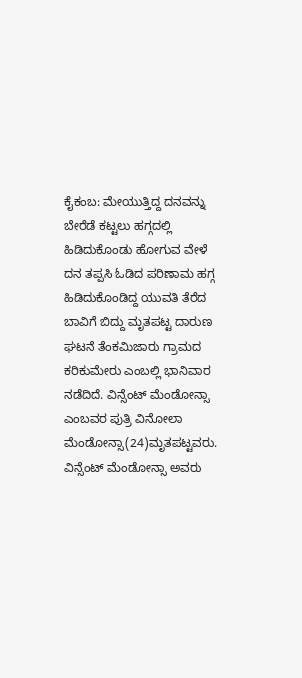ಕೈಕಂಬ: ಮೇಯುತ್ತಿದ್ದ ದನವನ್ನು ಬೇರೆಡೆ ಕಟ್ಟಲು ಹಗ್ಗದಲ್ಲಿ ಹಿಡಿದುಕೊಂಡು ಹೋಗುವ ವೇಳೆ ದನ ತಪ್ಪಸಿ ಓಡಿದ ಪರಿಣಾಮ ಹಗ್ಗ ಹಿಡಿದುಕೊಂಡಿದ್ದ ಯುವತಿ ತೆರೆದ ಬಾವಿಗೆ ಬಿದ್ದು ಮೃತಪಟ್ಟ ದಾರುಣ ಘಟನೆ ತೆಂಕಮಿಜಾರು ಗ್ರಾಮದ ಕರಿಕುಮೇರು ಎಂಬಲ್ಲಿ ಭಾನಿವಾರ ನಡೆದಿದೆ. ವಿನ್ಸೆಂಟ್ ಮೆಂಡೋನ್ಸಾ ಎಂಬವರ ಪುತ್ರಿ ವಿನೋಲಾ ಮೆಂಡೋನ್ಸಾ(24)ಮೃತಪಟ್ಟವರು. ವಿನ್ಸೆಂಟ್ ಮೆಂಡೋನ್ಸಾ ಅವರು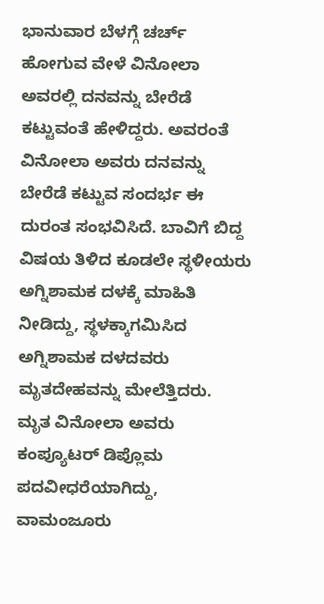ಭಾನುವಾರ ಬೆಳಗ್ಗೆ ಚರ್ಚ್ ಹೋಗುವ ವೇಳೆ ವಿನೋಲಾ ಅವರಲ್ಲಿ ದನವನ್ನು ಬೇರೆಡೆ ಕಟ್ಟುವಂತೆ ಹೇಳಿದ್ದರು. ಅವರಂತೆ ವಿನೋಲಾ ಅವರು ದನವನ್ನು ಬೇರೆಡೆ ಕಟ್ಟುವ ಸಂದರ್ಭ ಈ ದುರಂತ ಸಂಭವಿಸಿದೆ. ಬಾವಿಗೆ ಬಿದ್ದ ವಿಷಯ ತಿಳಿದ ಕೂಡಲೇ ಸ್ಥಳೀಯರು ಅಗ್ನಿಶಾಮಕ ದಳಕ್ಕೆ ಮಾಹಿತಿ ನೀಡಿದ್ದು, ಸ್ಥಳಕ್ಕಾಗಮಿಸಿದ ಅಗ್ನಿಶಾಮಕ ದಳದವರು ಮೃತದೇಹವನ್ನು ಮೇಲೆತ್ತಿದರು.
ಮೃತ ವಿನೋಲಾ ಅವರು ಕಂಪ್ಯೂಟರ್ ಡಿಪ್ಲೊಮ ಪದವೀಧರೆಯಾಗಿದ್ದು, ವಾಮಂಜೂರು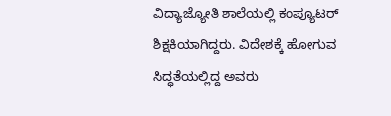ವಿದ್ಯಾಜ್ಯೋತಿ ಶಾಲೆಯಲ್ಲಿ ಕಂಪ್ಯೂಟರ್ ಶಿಕ್ಷಕಿಯಾಗಿದ್ದರು. ವಿದೇಶಕ್ಕೆ ಹೋಗುವ ಸಿದ್ಧತೆಯಲ್ಲಿದ್ದ ಅವರು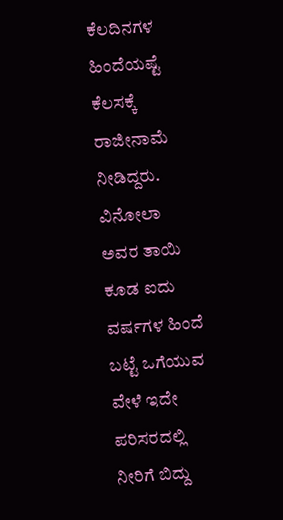ಕೆಲದಿನಗಳ ಹಿಂದೆಯಷ್ಟೆ ಕೆಲಸಕ್ಕೆ ರಾಜೀನಾಮೆ ನೀಡಿದ್ದರು. ವಿನೋಲಾ ಅವರ ತಾಯಿ ಕೂಡ ಐದು ವರ್ಷಗಳ ಹಿಂದೆ ಬಟ್ಟೆ ಒಗೆಯುವ ವೇಳೆ ಇದೇ ಪರಿಸರದಲ್ಲಿ ನೀರಿಗೆ ಬಿದ್ದು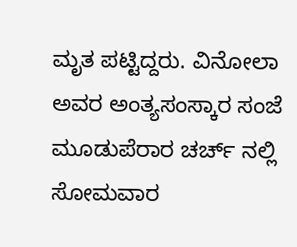ಮೃತ ಪಟ್ಟಿದ್ದರು. ವಿನೋಲಾ ಅವರ ಅಂತ್ಯಸಂಸ್ಕಾರ ಸಂಜೆ ಮೂಡುಪೆರಾರ ಚರ್ಚ್ ನಲ್ಲಿ ಸೋಮವಾರ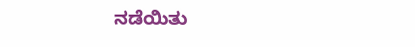ನಡೆಯಿತು